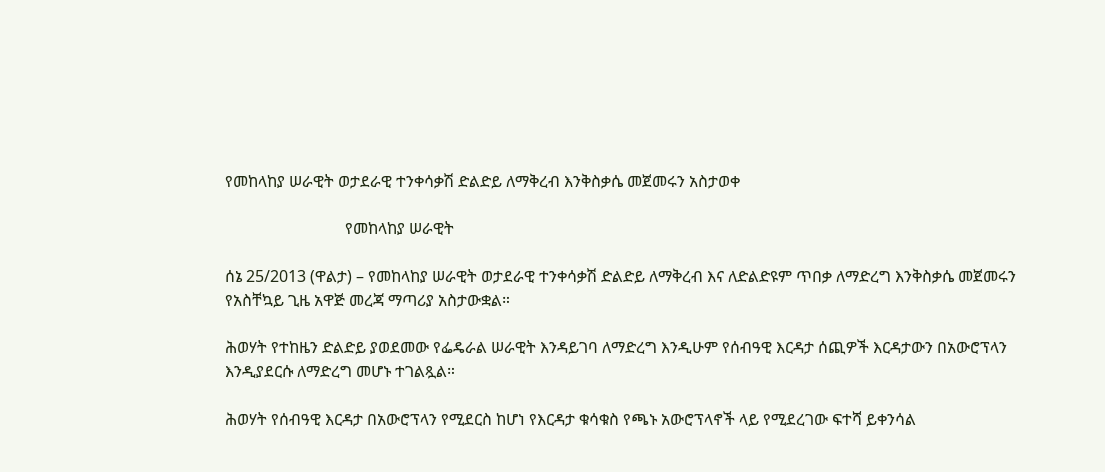የመከላከያ ሠራዊት ወታደራዊ ተንቀሳቃሽ ድልድይ ለማቅረብ እንቅስቃሴ መጀመሩን አስታወቀ

                              የመከላከያ ሠራዊት

ሰኔ 25/2013 (ዋልታ) – የመከላከያ ሠራዊት ወታደራዊ ተንቀሳቃሽ ድልድይ ለማቅረብ እና ለድልድዩም ጥበቃ ለማድረግ እንቅስቃሴ መጀመሩን የአስቸኳይ ጊዜ አዋጅ መረጃ ማጣሪያ አስታውቋል።

ሕወሃት የተከዜን ድልድይ ያወደመው የፌዴራል ሠራዊት እንዳይገባ ለማድረግ እንዲሁም የሰብዓዊ እርዳታ ሰጪዎች እርዳታውን በአውሮፕላን እንዲያደርሱ ለማድረግ መሆኑ ተገልጿል።

ሕወሃት የሰብዓዊ እርዳታ በአውሮፕላን የሚደርስ ከሆነ የእርዳታ ቁሳቁስ የጫኑ አውሮፕላኖች ላይ የሚደረገው ፍተሻ ይቀንሳል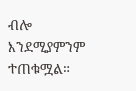ብሎ እንደሚያምንም ተጠቁሟል።